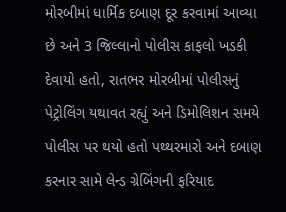મોરબીમાં ધાર્મિક દબાણ દૂર કરવામાં આવ્યા છે અને 3 જિલ્લાનો પોલીસ કાફલો ખડકી દેવાયો હતો, રાતભર મોરબીમાં પોલીસનું પેટ્રોલિંગ યથાવત રહ્યું અને ડિમોલિશન સમયે પોલીસ પર થયો હતો પથ્થરમારો અને દબાણ કરનાર સામે લેન્ડ ગ્રેબિંગની ફરિયાદ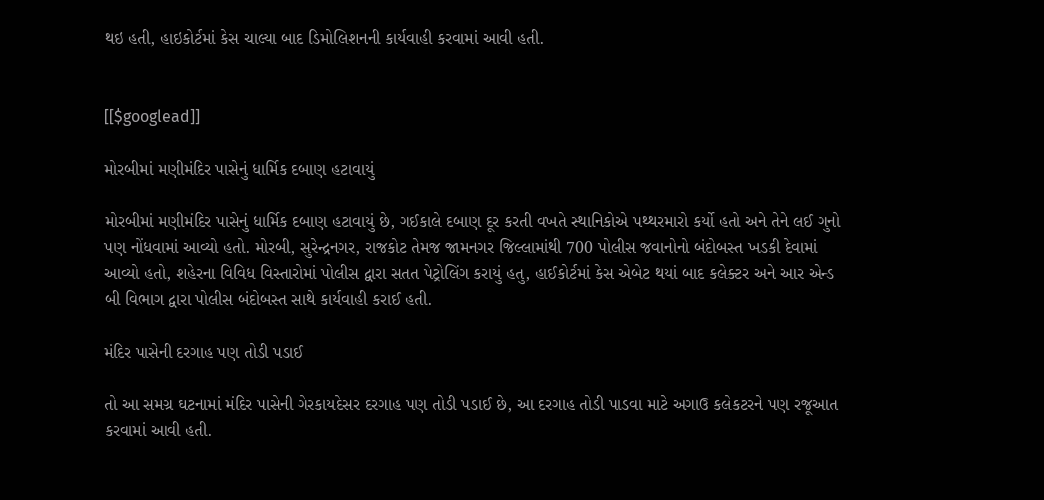થઇ હતી, હાઇકોર્ટમાં કેસ ચાલ્યા બાદ ડિમોલિશનની કાર્યવાહી કરવામાં આવી હતી.


[[$googlead]]

મોરબીમાં મણીમંદિર પાસેનું ધાર્મિક દબાણ હટાવાયું

મોરબીમાં મણીમંદિર પાસેનું ધાર્મિક દબાણ હટાવાયું છે, ગઈકાલે દબાણ દૂર કરતી વખતે સ્થાનિકોએ પથ્થરમારો કર્યો હતો અને તેને લઈ ગુનો પણ નોંધવામાં આવ્યો હતો. મોરબી, સુરેન્દ્રનગર, રાજકોટ તેમજ જામનગર જિલ્લામાંથી 700 પોલીસ જવાનોનો બંદોબસ્ત ખડકી દેવામાં આવ્યો હતો, શહેરના વિવિધ વિસ્તારોમાં પોલીસ દ્વારા સતત પેટ્રોલિંગ કરાયું હતુ, હાઈકોર્ટમાં કેસ એબેટ થયાં બાદ કલેક્ટર અને આર એન્ડ બી વિભાગ દ્વારા પોલીસ બંદોબસ્ત સાથે કાર્યવાહી કરાઈ હતી.

મંદિર પાસેની દરગાહ પણ તોડી પડાઈ

તો આ સમગ્ર ઘટનામાં મંદિર પાસેની ગેરકાયદેસર દરગાહ પણ તોડી પડાઈ છે, આ દરગાહ તોડી પાડવા માટે અગાઉ કલેકટરને પણ રજૂઆત કરવામાં આવી હતી.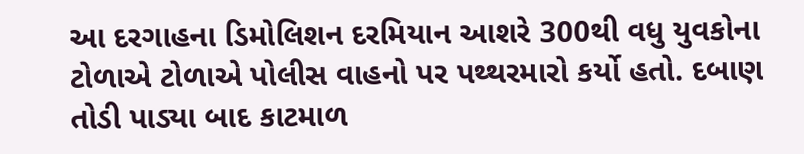આ દરગાહના ડિમોલિશન દરમિયાન આશરે 300થી વધુ યુવકોના ટોળાએ ટોળાએ પોલીસ વાહનો પર પથ્થરમારો કર્યો હતો. દબાણ તોડી પાડ્યા બાદ કાટમાળ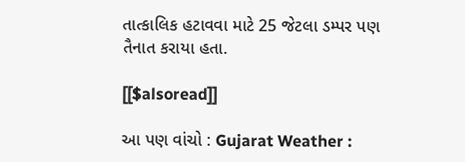તાત્કાલિક હટાવવા માટે 25 જેટલા ડમ્પર પણ તૈનાત કરાયા હતા.

[[$alsoread]]

આ પણ વાંચો : Gujarat Weather :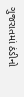ગુજરાતમાં ઠંડીનો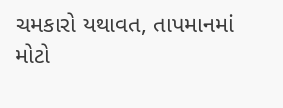ચમકારો યથાવત, તાપમાનમાં મોટો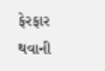ફેરફાર થવાની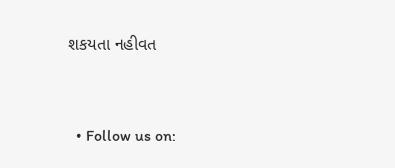શકયતા નહીવત


  • Follow us on: